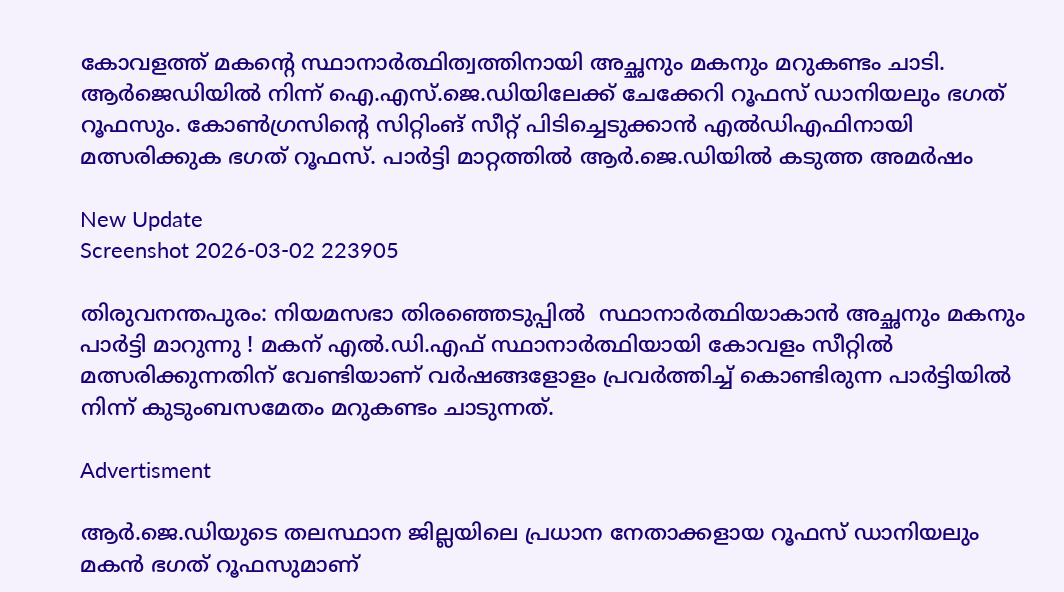കോവളത്ത് മകന്റെ സ്ഥാനാർത്ഥിത്വത്തിനായി അച്ഛനും മകനും മറുകണ്ടം ചാടി. ആർജെഡിയിൽ നിന്ന് ഐ.എസ്.ജെ.ഡിയിലേക്ക് ചേക്കേറി റൂഫസ് ഡാനിയലും ഭഗത് റൂഫസും. കോൺഗ്രസിന്റെ സിറ്റിംങ് സീറ്റ് പിടിച്ചെടുക്കാൻ എൽഡിഎഫിനായി മത്സരിക്കുക ഭഗത് റൂഫസ്. പാർട്ടി മാറ്റത്തിൽ ആർ.ജെ.ഡിയിൽ കടുത്ത അമർഷം

New Update
Screenshot 2026-03-02 223905

തിരുവനന്തപുരം: നിയമസഭാ തിരഞ്ഞെടുപ്പിൽ  സ്ഥാനാർത്ഥിയാകാൻ അച്ഛനും മകനും പാർട്ടി മാറുന്നു ! മകന് എൽ.ഡി.എഫ് സ്ഥാനാർത്ഥിയായി കോവളം സീറ്റിൽ മത്സരിക്കുന്നതിന് വേണ്ടിയാണ് വർഷങ്ങളോളം പ്രവർത്തിച്ച് കൊണ്ടിരുന്ന പാർട്ടിയിൽ നിന്ന് കുടുംബസമേതം മറുകണ്ടം ചാടുന്നത്.

Advertisment

ആർ.ജെ.ഡിയുടെ തലസ്ഥാന ജില്ലയിലെ പ്രധാന നേതാക്കളായ റൂഫസ് ഡാനിയലും മകൻ ഭഗത് റൂഫസുമാണ്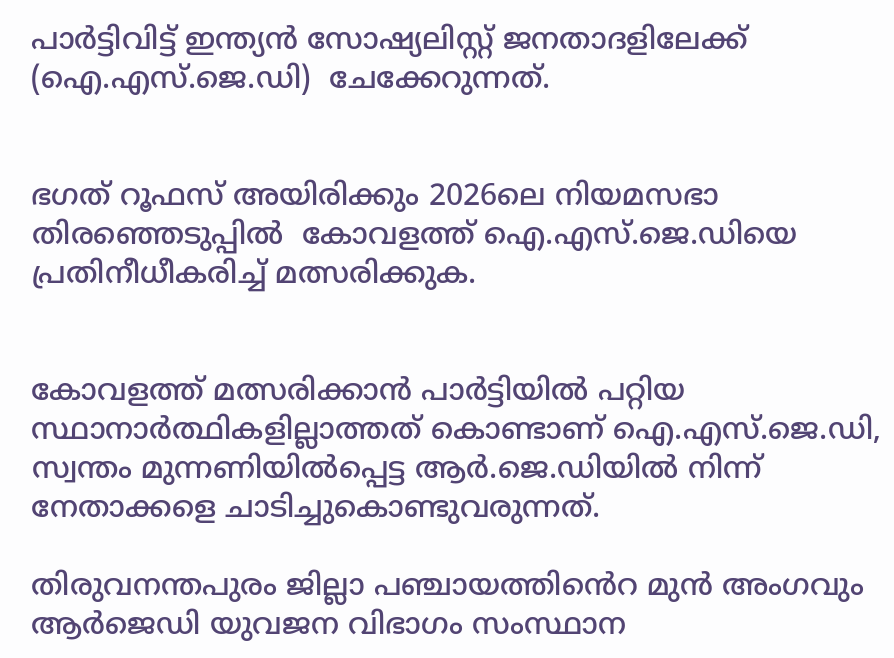പാർട്ടിവിട്ട് ഇന്ത്യൻ സോഷ്യലിസ്റ്റ് ജനതാദളിലേക്ക് (ഐ.എസ്.ജെ.ഡി)  ചേക്കേറുന്നത്.


ഭഗത് റൂഫസ് അയിരിക്കും 2026ലെ നിയമസഭാ തിരഞ്ഞെടുപ്പിൽ  കോവളത്ത് ഐ.എസ്.ജെ.ഡിയെ പ്രതിനീധീകരിച്ച് മത്സരിക്കുക.


കോവളത്ത് മത്സരിക്കാൻ പാർട്ടിയിൽ പറ്റിയ സ്ഥാനാർത്ഥികളില്ലാത്തത് കൊണ്ടാണ് ഐ.എസ്.ജെ.ഡി, സ്വന്തം മുന്നണിയിൽപ്പെട്ട ആർ.ജെ.ഡിയിൽ നിന്ന് നേതാക്കളെ ചാടിച്ചുകൊണ്ടുവരുന്നത്.

തിരുവനന്തപുരം ജില്ലാ പഞ്ചായത്തിൻെറ മുൻ അംഗവും ആര്‍ജെഡി യുവജന വിഭാഗം സംസ്ഥാന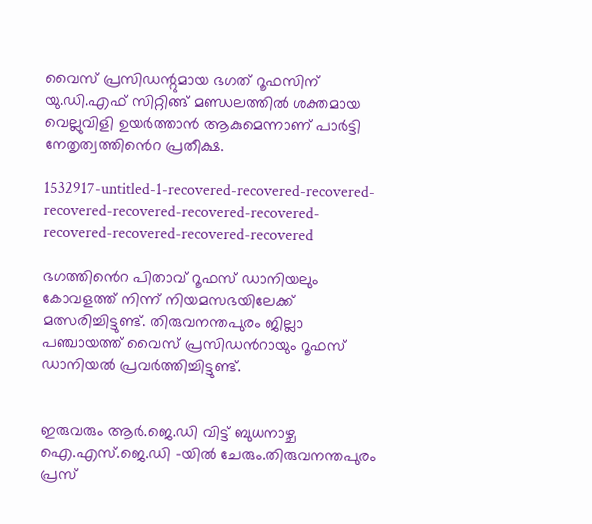വൈസ് പ്രസിഡന്റുമായ ഭഗത് റൂഫസിന് യു.ഡി.എഫ് സിറ്റിങ്ങ് മണ്ഡലത്തിൽ ശക്തമായ വെല്ലുവിളി ഉയർത്താൻ ആകുമെന്നാണ് പാർട്ടി നേതൃത്വത്തിൻെറ പ്രതീക്ഷ.

1532917-untitled-1-recovered-recovered-recovered-recovered-recovered-recovered-recovered-recovered-recovered-recovered-recovered

ഭഗത്തിൻെറ പിതാവ് റൂഫസ് ഡാനിയലും കോവളത്ത് നിന്ന് നിയമസഭയിലേക്ക് മത്സരിച്ചിട്ടുണ്ട്. തിരുവനന്തപുരം ജില്ലാ പഞ്ചായത്ത് വൈസ് പ്രസിഡൻറായും റൂഫസ് ഡാനിയൽ പ്രവർത്തിച്ചിട്ടുണ്ട്.


ഇരുവരും ആർ.ജെ.ഡി വിട്ട് ബുധനാഴ്ച ഐ.എസ്.ജെ.ഡി -യിൽ ചേരും.തിരുവനന്തപുരം പ്രസ്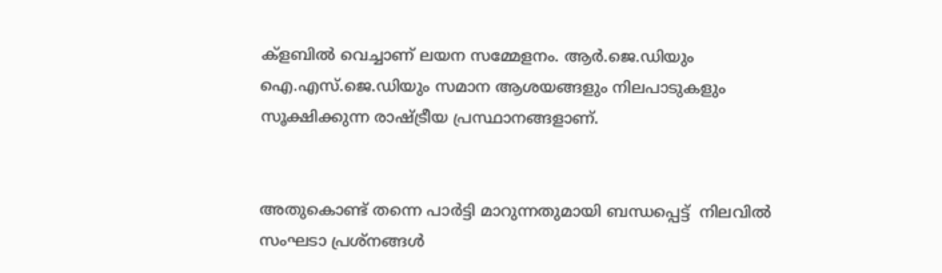ക്ളബിൽ വെച്ചാണ് ലയന സമ്മേളനം. ആർ.ജെ.ഡിയും ഐ.എസ്.ജെ.ഡിയും സമാന ആശയങ്ങളും നിലപാടുകളും സൂക്ഷിക്കുന്ന രാഷ്ട്രീയ പ്രസ്ഥാനങ്ങളാണ്.


അതുകൊണ്ട് തന്നെ പാര്‍ട്ടി മാറുന്നതുമായി ബന്ധപ്പെട്ട്  നിലവില്‍ സംഘടാ പ്രശ്‌നങ്ങൾ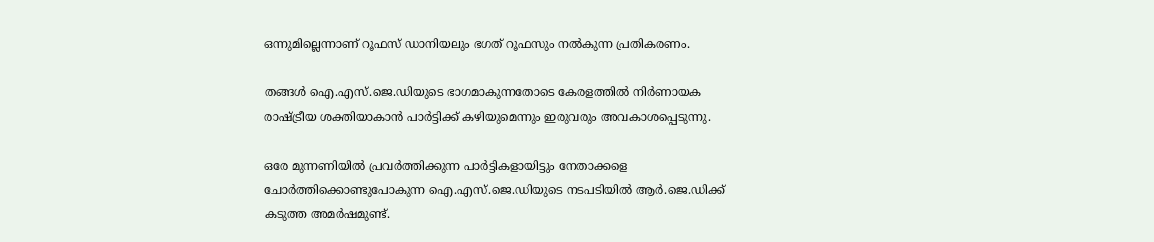ഒന്നുമില്ലെന്നാണ് റൂഫസ് ഡാനിയലും ഭഗത് റൂഫസും നൽകുന്ന പ്രതികരണം.

തങ്ങൾ ഐ.എസ്.ജെ.ഡിയുടെ ഭാഗമാകുന്നതോടെ കേരളത്തില്‍ നിര്‍ണായക രാഷ്ട്രീയ ശക്തിയാകാന്‍ പാർട്ടിക്ക് കഴിയുമെന്നും ഇരുവരും അവകാശപ്പെടുന്നു.

ഒരേ മുന്നണിയിൽ പ്രവർത്തിക്കുന്ന പാർട്ടികളായിട്ടും നേതാക്കളെ ചോർത്തിക്കൊണ്ടുപോകുന്ന ഐ.എസ്.ജെ.ഡിയുടെ നടപടിയിൽ ആർ.ജെ.ഡിക്ക് കടുത്ത അമർഷമുണ്ട്.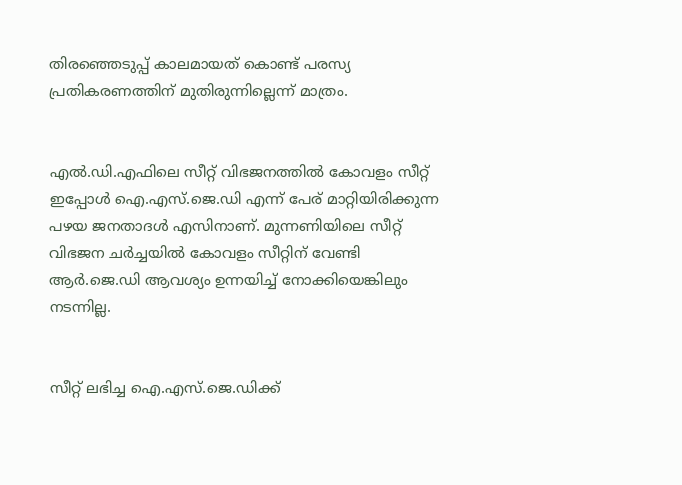തിരഞ്ഞെടുപ്പ് കാലമായത് കൊണ്ട് പരസ്യ പ്രതികരണത്തിന് മുതിരുന്നില്ലെന്ന് മാത്രം.


എൽ.ഡി.എഫിലെ സീറ്റ് വിഭജനത്തിൽ കോവളം സീറ്റ് ഇപ്പോൾ ഐ.എസ്.ജെ.ഡി എന്ന് പേര് മാറ്റിയിരിക്കുന്ന പഴയ ജനതാദൾ എസിനാണ്. മുന്നണിയിലെ സീറ്റ് വിഭജന ചർച്ചയിൽ കോവളം സീറ്റിന് വേണ്ടി ആർ.ജെ.ഡി ആവശ്യം ഉന്നയിച്ച് നോക്കിയെങ്കിലും നടന്നില്ല.


സീറ്റ് ലഭിച്ച ഐ.എസ്.ജെ.ഡിക്ക്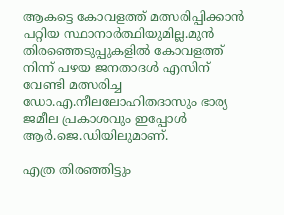ആകട്ടെ കോവളത്ത് മത്സരിപ്പിക്കാൻ പറ്റിയ സ്ഥാനാർത്ഥിയുമില്ല.മുൻ തിരഞ്ഞെടുപ്പുകളിൽ കോവളത്ത് നിന്ന് പഴയ ജനതാദൾ എസിന് വേണ്ടി മത്സരിച്ച ഡോ.എ.നീലലോഹിതദാസും ഭാര്യ ജമീല പ്രകാശവും ഇപ്പോൾ ആർ.ജെ.ഡിയിലുമാണ്.

എത്ര തിരഞ്ഞിട്ടും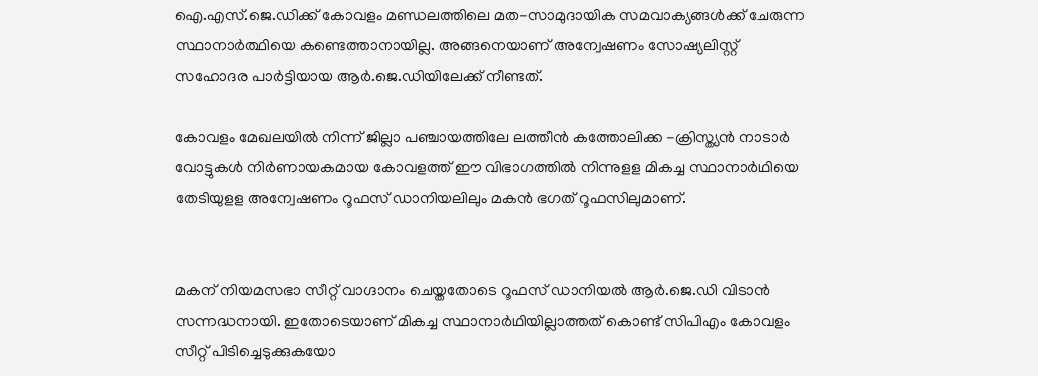ഐ.എസ്.ജെ.ഡിക്ക് കോവളം മണ്ഡലത്തിലെ മത-സാമുദായിക സമവാക്യങ്ങൾക്ക് ചേരുന്ന സ്ഥാനാർത്ഥിയെ കണ്ടെത്താനായില്ല. അങ്ങനെയാണ് അന്വേഷണം സോഷ്യലിസ്റ്റ് സഹോദര പാർട്ടിയായ ആർ.ജെ.ഡിയിലേക്ക് നീണ്ടത്.

കോവളം മേഖലയിൽ നിന്ന് ജില്ലാ പഞ്ചായത്തിലേ ലത്തീൻ കത്തോലിക്ക -ക്രിസ്ത്യൻ നാടാർ വോട്ടുകൾ നിർണായകമായ കോവളത്ത് ഈ വിഭാഗത്തിൽ നിന്നുളള മികച്ച സ്ഥാനാർഥിയെ തേടിയുളള അന്വേഷണം റൂഫസ് ഡാനിയലിലും മകൻ ഭഗത് റൂഫസിലുമാണ്.


മകന് നിയമസഭാ സീറ്റ് വാഗ്ദാനം ചെയ്തതോടെ റൂഫസ് ഡാനിയൽ ആർ.ജെ.ഡി വിടാൻ സന്നദ്ധനായി. ഇതോടെയാണ് മികച്ച സ്ഥാനാർഥിയില്ലാത്തത് കൊണ്ട് സിപിഎം കോവളം സീറ്റ് പിടിച്ചെടുക്കുകയോ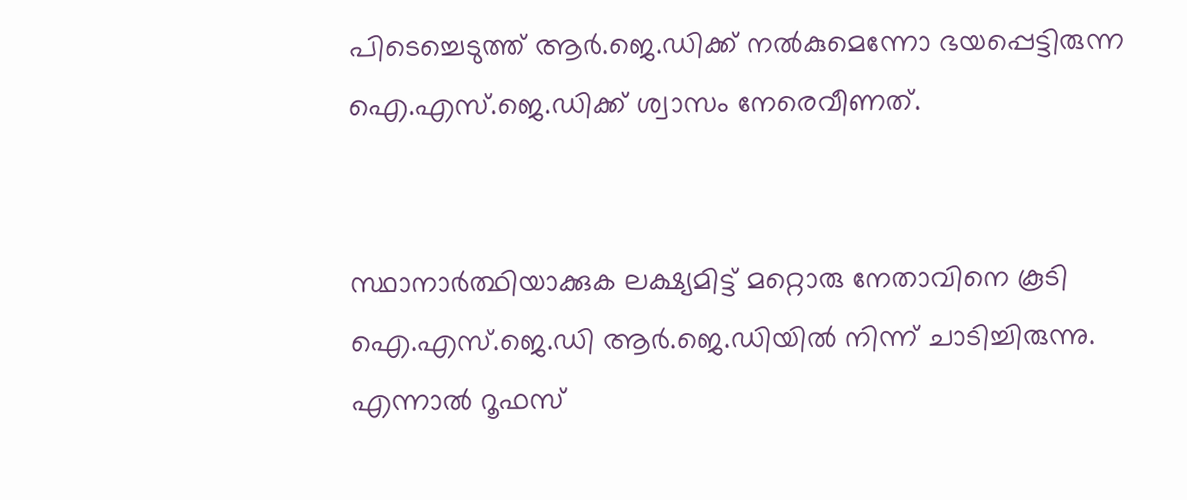പിടെച്ചെടുത്ത് ആർ.ജെ.ഡിക്ക് നൽകുമെന്നോ ഭയപ്പെട്ടിരുന്ന ഐ.എസ്.ജെ.ഡിക്ക് ശ്വാസം നേരെവീണത്.


സ്ഥാനാർത്ഥിയാക്കുക ലക്ഷ്യമിട്ട് മറ്റൊരു നേതാവിനെ കൂടി ഐ.എസ്.ജെ.ഡി ആർ.ജെ.ഡിയിൽ നിന്ന് ചാടിച്ചിരുന്നു. എന്നാൽ റൂഫസ്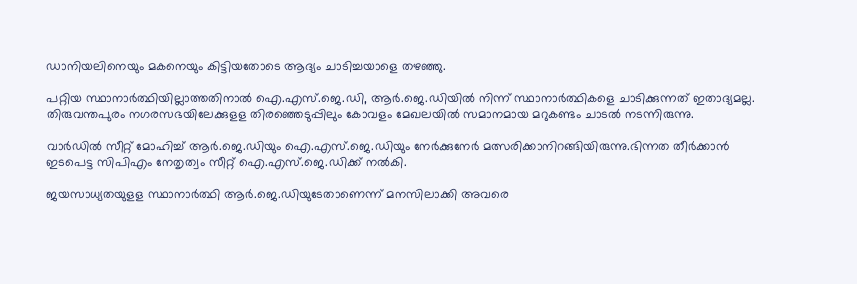ഡാനിയലിനെയും മകനെയും കിട്ടിയതോടെ ആദ്യം ചാടിച്ചയാളെ തഴഞ്ഞു.

പറ്റിയ സ്ഥാനാർത്ഥിയില്ലാത്തതിനാൽ ഐ.എസ്.ജെ.ഡി, ആർ.ജെ.ഡിയിൽ നിന്ന് സ്ഥാനാർത്ഥികളെ ചാടിക്കുന്നത് ഇതാദ്യമല്ല. തിരുവന്തപുരം നഗരസഭയിലേക്കുളള തിരഞ്ഞെടുപ്പിലും കോവളം മേഖലയിൽ സമാനമായ മറുകണ്ടം ചാടൽ നടന്നിരുന്നു.

വാർഡിൽ സീറ്റ് മോഹിച്ച് ആർ.ജെ.ഡിയും ഐ.എസ്.ജെ.ഡിയും നേർക്കുനേർ മത്സരിക്കാനിറങ്ങിയിരുന്നു.ഭിന്നത തീർക്കാൻ ഇടപെട്ട സിപിഎം നേതൃത്വം സീറ്റ് ഐ.എസ്.ജെ.ഡിക്ക് നൽകി.

ജയസാധ്യതയുളള സ്ഥാനാർത്ഥി ആർ.ജെ.ഡിയുടേതാണെന്ന് മനസിലാക്കി അവരെ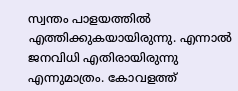സ്വന്തം പാളയത്തിൽ എത്തിക്കുകയായിരുന്നു. എന്നാൽ ജനവിധി എതിരായിരുന്നു എന്നുമാത്രം. കോവളത്ത്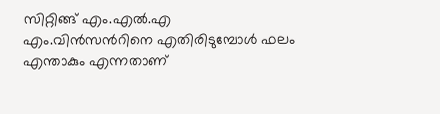സിറ്റിങ്ങ് എം.എൽ.എ എം.വിൻസൻറിനെ എതിരിടുമ്പോൾ ഫലം എന്താകും എന്നതാണ്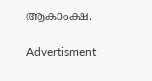ആകാംക്ഷ.

Advertisment